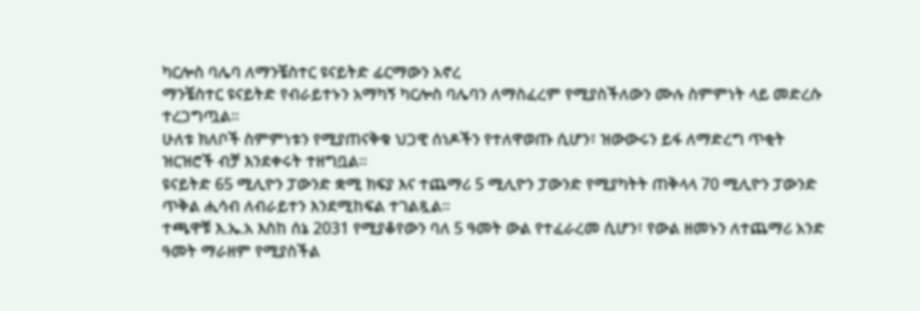ካርሎስ ባሌባ ለማንቼስተር ዩናይትድ ፊርማውን አኖረ
ማንቼስተር ዩናይትድ የብራይተኑን አማካኝ ካርሎስ ባሌባን ለማስፈረም የሚያስችለውን ሙሉ ስምምነት ላይ መድረሱ ተረጋግጧል።
ሁለቱ ክለቦች ስምምነቱን የሚያጠናቅቁ ህጋዊ ሰነዶችን የተለዋወጡ ሲሆን፣ ዝውውሩን ይፋ ለማድረግ ጥቂት ዝርዝሮች ብቻ እንደቀሩት ተዘግቧል።
ዩናይትድ 65 ሚሊዮን ፓውንድ ቋሚ ክፍያ እና ተጨማሪ 5 ሚሊዮን ፓውንድ የሚያካትት ጠቅላላ 70 ሚሊዮን ፓውንድ ጥቅል ሒሳብ ለብራይተን እንደሚከፍል ተገልጿል።
ተጫዋቹ እ.ኤ.አ እስከ ሰኔ 2031 የሚያቆየውን ባለ 5 ዓመት ውል የተፈራረመ ሲሆን፣ የውል ዘመኑን ለተጨማሪ አንድ ዓመት ማራዘም የሚያስችል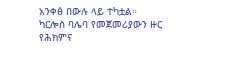አንቀፅ በውሉ ላይ ተካቷል።
ካርሎስ ባሌባ የመጀመሪያውን ዙር የሕክምና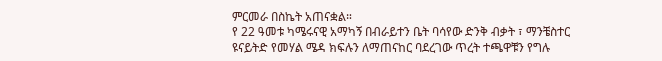ምርመራ በስኬት አጠናቋል።
የ 22 ዓመቱ ካሜሩናዊ አማካኝ በብራይተን ቤት ባሳየው ድንቅ ብቃት ፣ ማንቼስተር ዩናይትድ የመሃል ሜዳ ክፍሉን ለማጠናከር ባደረገው ጥረት ተጫዋቹን የግሉ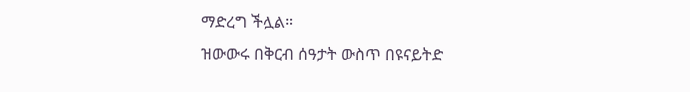ማድረግ ችሏል።
ዝውውሩ በቅርብ ሰዓታት ውስጥ በዩናይትድ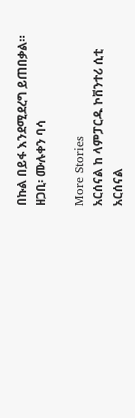በኩል በይፋ እንደሚደረግ ይጠበቃል።
ዘጋቢ፡ ሙሉቀን ባሳ

More Stories
አርሰናል ከ ላምፓርዱ ኮቨንተሪ ሲቲ
አርሰናል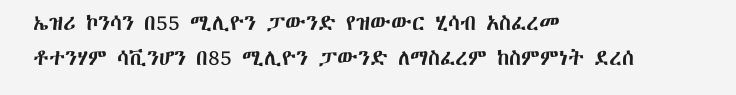ኤዝሪ ኮንሳን በ55 ሚሊዮን ፓውንድ የዝውውር ሂሳብ አስፈረመ
ቶተንሃም ሳቪንሆን በ85 ሚሊዮን ፓውንድ ለማስፈረም ከስምምነት ደረሰ